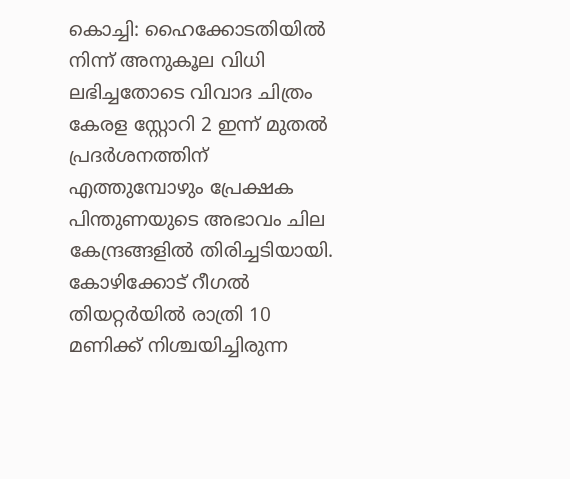കൊച്ചി: ഹൈക്കോടതിയിൽ നിന്ന് അനുകൂല വിധി ലഭിച്ചതോടെ വിവാദ ചിത്രം കേരള സ്റ്റോറി 2 ഇന്ന് മുതൽ പ്രദർശനത്തിന് എത്തുമ്പോഴും പ്രേക്ഷക പിന്തുണയുടെ അഭാവം ചില കേന്ദ്രങ്ങളിൽ തിരിച്ചടിയായി. കോഴിക്കോട് റീഗൽ തിയറ്റർയിൽ രാത്രി 10 മണിക്ക് നിശ്ചയിച്ചിരുന്ന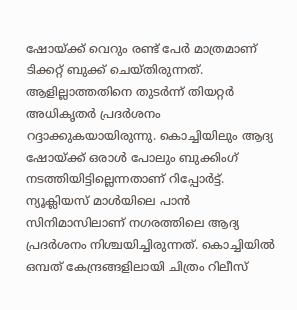ഷോയ്ക്ക് വെറും രണ്ട് പേർ മാത്രമാണ് ടിക്കറ്റ് ബുക്ക് ചെയ്തിരുന്നത്. ആളില്ലാത്തതിനെ തുടർന്ന് തിയറ്റർ അധികൃതർ പ്രദർശനം റദ്ദാക്കുകയായിരുന്നു. കൊച്ചിയിലും ആദ്യ ഷോയ്ക്ക് ഒരാൾ പോലും ബുക്കിംഗ് നടത്തിയിട്ടില്ലെന്നതാണ് റിപ്പോർട്ട്. ന്യൂക്ലിയസ് മാൾയിലെ പാൻ സിനിമാസിലാണ് നഗരത്തിലെ ആദ്യ പ്രദർശനം നിശ്ചയിച്ചിരുന്നത്. കൊച്ചിയിൽ ഒമ്പത് കേന്ദ്രങ്ങളിലായി ചിത്രം റിലീസ്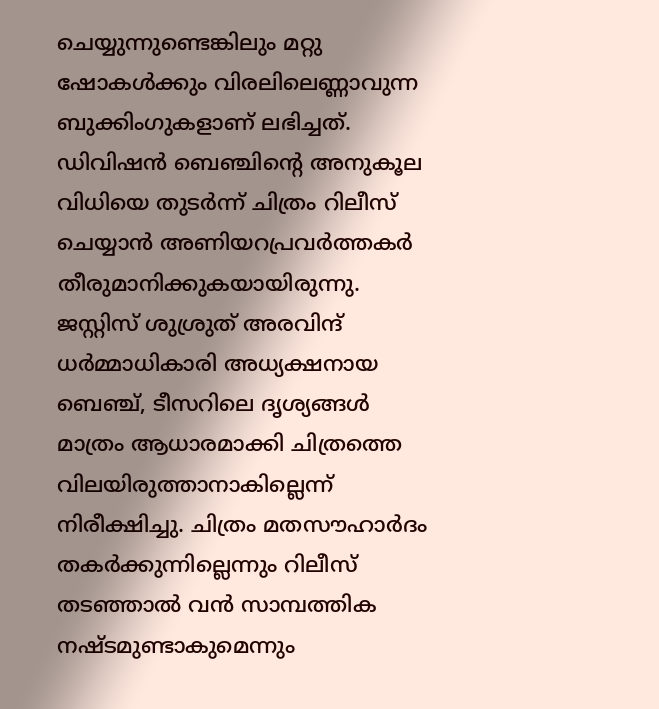ചെയ്യുന്നുണ്ടെങ്കിലും മറ്റു ഷോകൾക്കും വിരലിലെണ്ണാവുന്ന ബുക്കിംഗുകളാണ് ലഭിച്ചത്.
ഡിവിഷൻ ബെഞ്ചിന്റെ അനുകൂല വിധിയെ തുടർന്ന് ചിത്രം റിലീസ് ചെയ്യാൻ അണിയറപ്രവർത്തകർ തീരുമാനിക്കുകയായിരുന്നു. ജസ്റ്റിസ് ശുശ്രുത് അരവിന്ദ് ധർമ്മാധികാരി അധ്യക്ഷനായ ബെഞ്ച്, ടീസറിലെ ദൃശ്യങ്ങൾ മാത്രം ആധാരമാക്കി ചിത്രത്തെ വിലയിരുത്താനാകില്ലെന്ന് നിരീക്ഷിച്ചു. ചിത്രം മതസൗഹാർദം തകർക്കുന്നില്ലെന്നും റിലീസ് തടഞ്ഞാൽ വൻ സാമ്പത്തിക നഷ്ടമുണ്ടാകുമെന്നും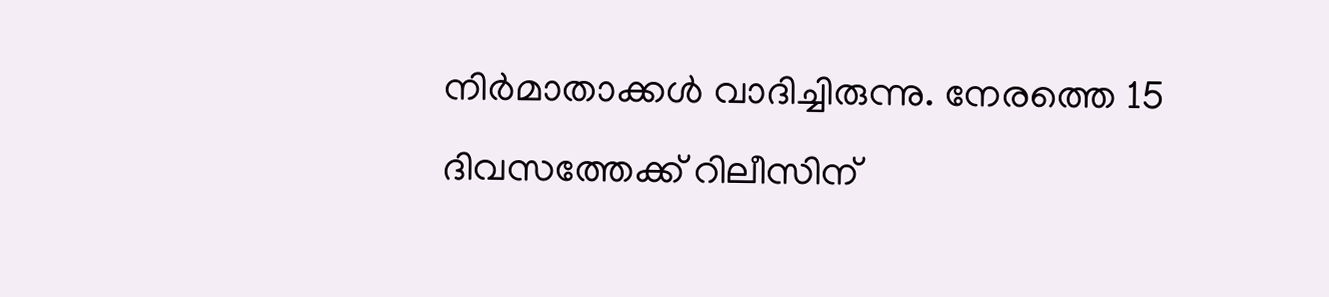നിർമാതാക്കൾ വാദിച്ചിരുന്നു. നേരത്തെ 15 ദിവസത്തേക്ക് റിലീസിന്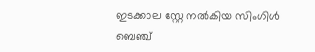ഇടക്കാല സ്റ്റേ നൽകിയ സിംഗിൾ ബെഞ്ച്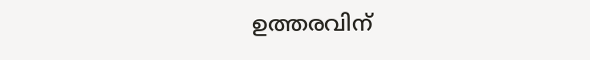ഉത്തരവിന്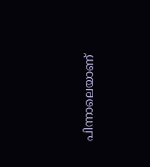പിന്നാലെയാണ്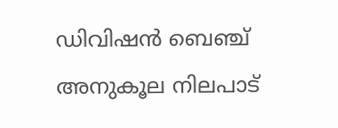ഡിവിഷൻ ബെഞ്ച് അനുകൂല നിലപാട്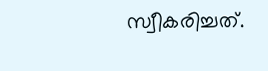സ്വീകരിച്ചത്.